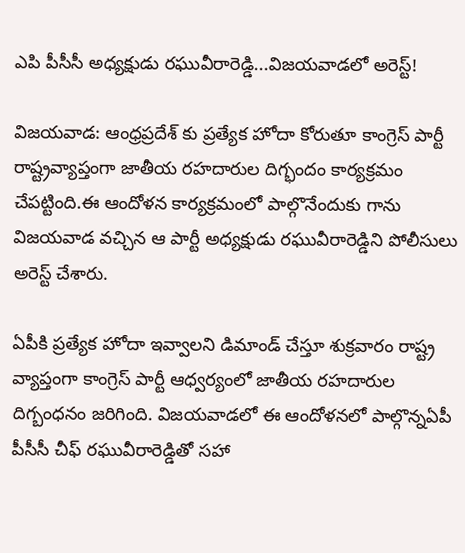ఎపి పీసీసీ అధ్యక్షుడు రఘువీరారెడ్డి...విజయవాడలో అరెస్ట్!

విజయవాడ: ఆంధ్రప్రదేశ్ కు ప్రత్యేక హోదా కోరుతూ కాంగ్రెస్ పార్టీ రాష్ట్రవ్యాప్తంగా జాతీయ రహదారుల దిగ్భందం కార్యక్రమం చేపట్టింది.ఈ ఆందోళన కార్యక్రమంలో పాల్గొనేందుకు గాను విజయవాడ వచ్చిన ఆ పార్టీ అధ్యక్షుడు రఘువీరారెడ్డిని పోలీసులు అరెస్ట్ చేశారు.

ఏపీకి ప్రత్యేక హోదా ఇవ్వాలని డిమాండ్ చేస్తూ శుక్రవారం రాష్ట్ర వ్యాప్తంగా కాంగ్రెస్ పార్టీ ఆధ్వర్యంలో జాతీయ రహదారుల దిగ్బంధనం జరిగింది. విజయవాడలో ఈ ఆందోళనలో పాల్గొన్నఏపీ పీసీసీ చీఫ్ రఘువీరారెడ్డితో సహా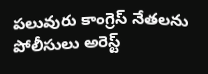పలువురు కాంగ్రెస్ నేతలను పోలీసులు అరెస్ట్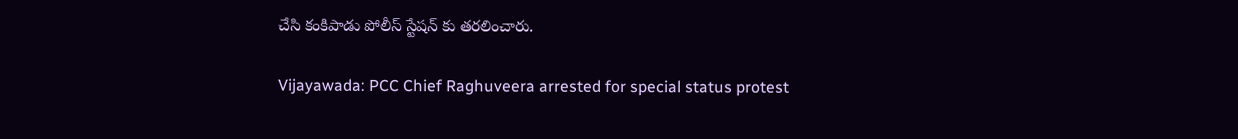చేసి కంకిపాడు పోలీస్ స్టేషన్ కు తరలించారు.

Vijayawada: PCC Chief Raghuveera arrested for special status protest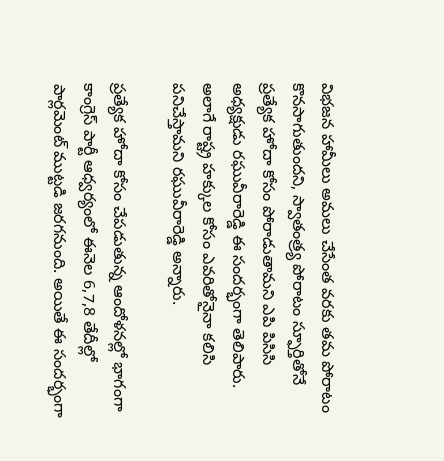విభజన హామీలు అమలు చేసేంత వరకు తమ పోరాటం కొనసాగుతుందని, స్వాతంత్ర్య పోరాటం స్ఫూర్తితోనే ప్రత్యేక హోదా కోసం పోరాడుతామని ఎపి పిసిసి అధ్యక్షుడు రఘువీరారెడ్డి ఈ సందర్భంగా తెలిపారు. అలాగే రాష్ట్ర హక్కుల కోసం ఎవరితోనైనా కలిసి పనిచేస్తామని రఘువీరారెడ్డి అన్నారు.

ప్రత్యేక హోదా కోసం చేపడుతున్న ఆందోళనల్లో భాగంగా కాంగ్రెస్ పార్టీ ఆధ్వర్యంలో ఈనెల 6,7,8 తేదీల్లో పార్లమెంట్‌ ముట్టడి జరగనుంది. అయితే ఈ సందర్భంగా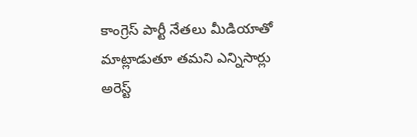కాంగ్రెస్ పార్టీ నేతలు మీడియాతో మాట్లాడుతూ తమని ఎన్నిసార్లు అరెస్ట్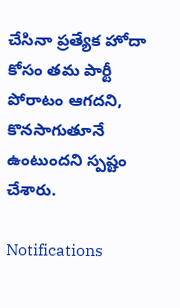చేసినా ప్రత్యేక హోదా కోసం తమ పార్టీ పోరాటం ఆగదని, కొనసాగుతూనే ఉంటుందని స్పష్టం చేశారు.

Notifications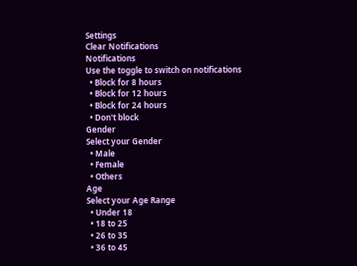Settings
Clear Notifications
Notifications
Use the toggle to switch on notifications
  • Block for 8 hours
  • Block for 12 hours
  • Block for 24 hours
  • Don't block
Gender
Select your Gender
  • Male
  • Female
  • Others
Age
Select your Age Range
  • Under 18
  • 18 to 25
  • 26 to 35
  • 36 to 45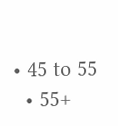• 45 to 55
  • 55+